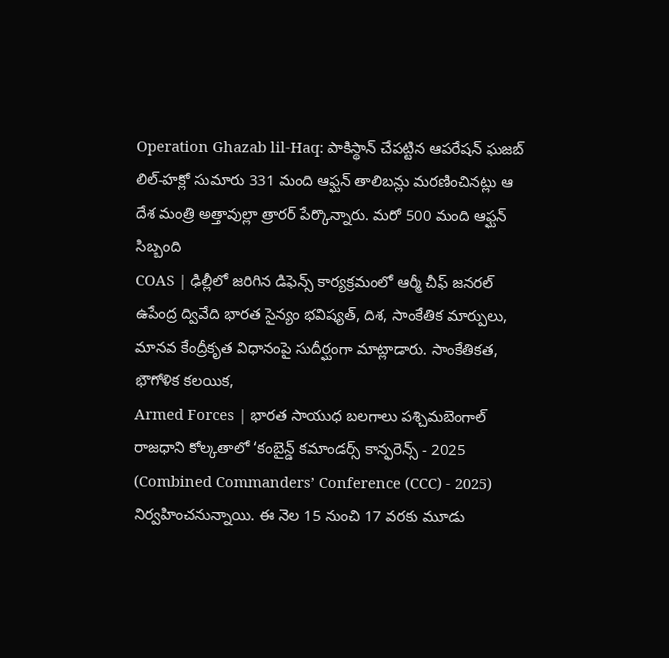Operation Ghazab lil-Haq: పాకిస్థాన్ చేపట్టిన ఆపరేషన్ ఘజబ్ లిల్-హక్లో సుమారు 331 మంది ఆఫ్ఘన్ తాలిబన్లు మరణించినట్లు ఆ దేశ మంత్రి అత్తావుల్లా త్రారర్ పేర్కొన్నారు. మరో 500 మంది ఆఫ్ఘన్ సిబ్బంది
COAS | ఢిల్లీలో జరిగిన డిఫెన్స్ కార్యక్రమంలో ఆర్మీ చీఫ్ జనరల్ ఉపేంద్ర ద్వివేది భారత సైన్యం భవిష్యత్, దిశ, సాంకేతిక మార్పులు, మానవ కేంద్రీకృత విధానంపై సుదీర్ఘంగా మాట్లాడారు. సాంకేతికత, భౌగోళిక కలయిక,
Armed Forces | భారత సాయుధ బలగాలు పశ్చిమబెంగాల్ రాజధాని కోల్కతాలో ‘కంబైన్డ్ కమాండర్స్ కాన్ఫరెన్స్ - 2025 (Combined Commanders’ Conference (CCC) - 2025) నిర్వహించనున్నాయి. ఈ నెల 15 నుంచి 17 వరకు మూడు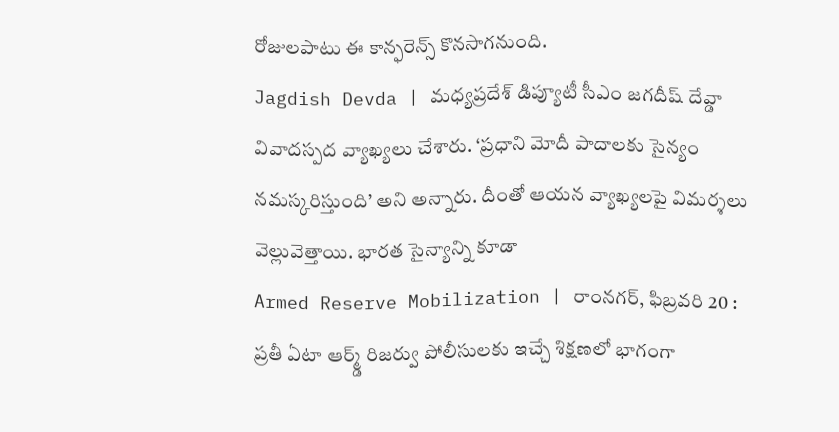రోజులపాటు ఈ కాన్ఫరెన్స్ కొనసాగనుంది.
Jagdish Devda | మధ్యప్రదేశ్ డిప్యూటీ సీఎం జగదీష్ దేవ్డా వివాదస్పద వ్యాఖ్యలు చేశారు. ‘ప్రధాని మోదీ పాదాలకు సైన్యం నమస్కరిస్తుంది’ అని అన్నారు. దీంతో ఆయన వ్యాఖ్యలపై విమర్శలు వెల్లువెత్తాయి. భారత సైన్యాన్ని కూడా
Armed Reserve Mobilization | రాంనగర్, ఫిబ్రవరి 20 : ప్రతీ ఏటా ఆర్మ్డ్ రిజర్వు పోలీసులకు ఇచ్చే శిక్షణలో భాగంగా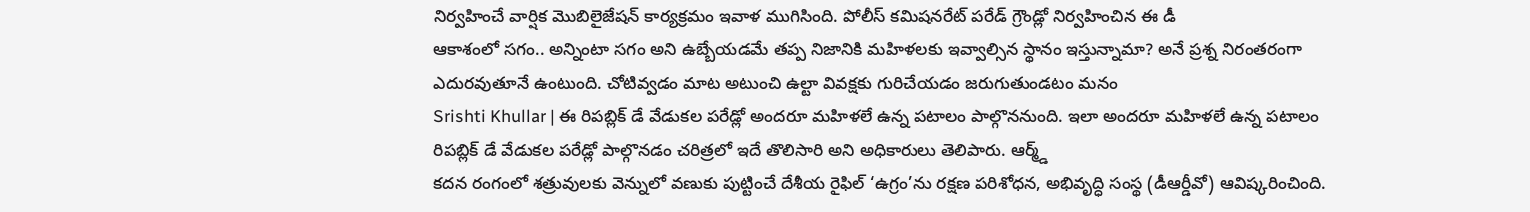నిర్వహించే వార్షిక మొబిలైజేషన్ కార్యక్రమం ఇవాళ ముగిసింది. పోలీస్ కమిషనరేట్ పరేడ్ గ్రౌండ్లో నిర్వహించిన ఈ డీ
ఆకాశంలో సగం.. అన్నింటా సగం అని ఉబ్బేయడమే తప్ప నిజానికి మహిళలకు ఇవ్వాల్సిన స్థానం ఇస్తున్నామా? అనే ప్రశ్న నిరంతరంగా ఎదురవుతూనే ఉంటుంది. చోటివ్వడం మాట అటుంచి ఉల్టా వివక్షకు గురిచేయడం జరుగుతుండటం మనం
Srishti Khullar | ఈ రిపబ్లిక్ డే వేడుకల పరేడ్లో అందరూ మహిళలే ఉన్న పటాలం పాల్గొననుంది. ఇలా అందరూ మహిళలే ఉన్న పటాలం రిపబ్లిక్ డే వేడుకల పరేడ్లో పాల్గొనడం చరిత్రలో ఇదే తొలిసారి అని అధికారులు తెలిపారు. ఆర్మ్డ్
కదన రంగంలో శత్రువులకు వెన్నులో వణుకు పుట్టించే దేశీయ రైఫిల్ ‘ఉగ్రం’ను రక్షణ పరిశోధన, అభివృద్ధి సంస్థ (డీఆర్డీవో) ఆవిష్కరించింది.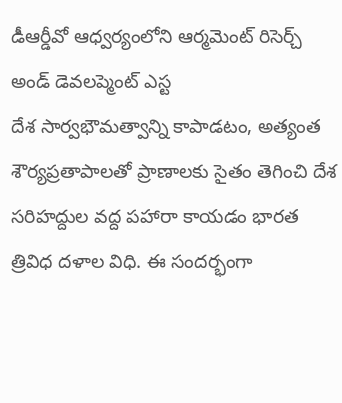డీఆర్డీవో ఆధ్వర్యంలోని ఆర్మమెంట్ రిసెర్చ్ అండ్ డెవలప్మెంట్ ఎస్ట
దేశ సార్వభౌమత్వాన్ని కాపాడటం, అత్యంత శౌర్యప్రతాపాలతో ప్రాణాలకు సైతం తెగించి దేశ సరిహద్దుల వద్ద పహారా కాయడం భారత త్రివిధ దళాల విధి. ఈ సందర్భంగా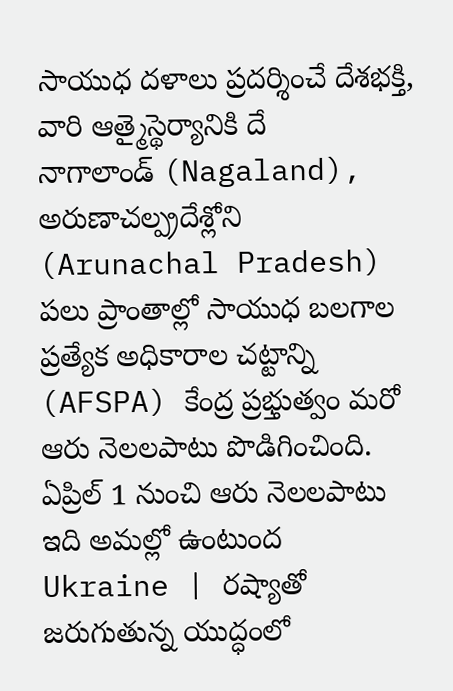సాయుధ దళాలు ప్రదర్శించే దేశభక్తి, వారి ఆత్మైస్థెర్యానికి దే
నాగాలాండ్ (Nagaland), అరుణాచల్ప్రదేశ్లోని (Arunachal Pradesh) పలు ప్రాంతాల్లో సాయుధ బలగాల ప్రత్యేక అధికారాల చట్టాన్ని (AFSPA) కేంద్ర ప్రభ్తుత్వం మరో ఆరు నెలలపాటు పొడిగించింది. ఏప్రిల్ 1 నుంచి ఆరు నెలలపాటు ఇది అమల్లో ఉంటుంద
Ukraine | రష్యాతో జరుగుతున్న యుద్ధంలో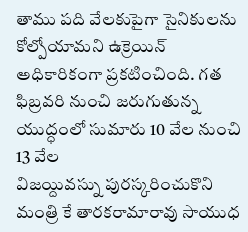తాము పది వేలకుపైగా సైనికులను కోల్పోయామని ఉక్రెయిన్ అధికారికంగా ప్రకటించింది. గత ఫిబ్రవరి నుంచి జరుగుతున్న యుద్ధంలో సుమారు 10 వేల నుంచి 13 వేల
విజయ్దివస్ను పురస్కరించుకొని మంత్రి కే తారకరామారావు సాయుధ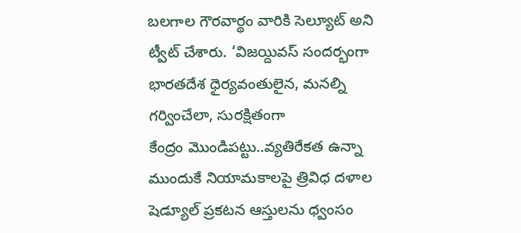బలగాల గౌరవార్థం వారికి సెల్యూట్ అని ట్వీట్ చేశారు. ‘విజయ్దివస్ సందర్భంగా భారతదేశ ధైర్యవంతులైన, మనల్ని గర్వించేలా, సురక్షితంగా
కేంద్రం మొండిపట్టు..వ్యతిరేకత ఉన్నా ముందుకే నియామకాలపై త్రివిధ దళాల షెడ్యూల్ ప్రకటన ఆస్తులను ధ్వంసం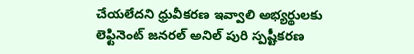చేయలేదని ధ్రువీకరణ ఇవ్వాలి అభ్యర్థులకు లెఫ్టినెంట్ జనరల్ అనిల్ పురి స్పష్టీకరణ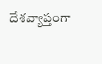దేశవ్యాప్తంగా